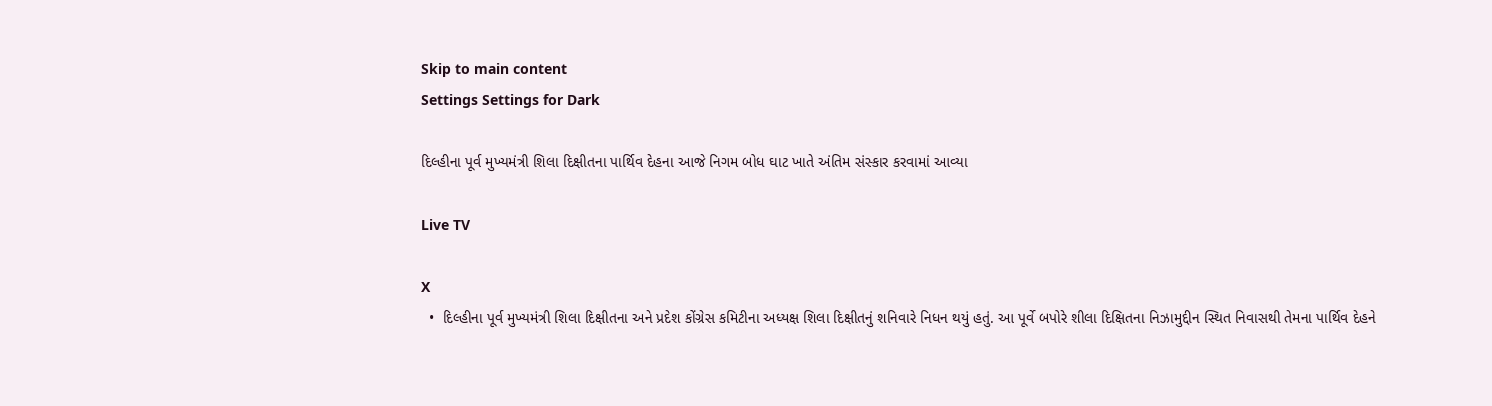Skip to main content
Settings Settings for Dark

દિલ્હીના પૂર્વ મુખ્યમંત્રી શિલા દિક્ષીતના પાર્થિવ દેહના આજે નિગમ બોધ ઘાટ ખાતે અંતિમ સંસ્કાર કરવામાં આવ્યા

Live TV

X
  •  દિલ્હીના પૂર્વ મુખ્યમંત્રી શિલા દિક્ષીતના અને પ્રદેશ કોંગ્રેસ કમિટીના અધ્યક્ષ શિલા દિક્ષીતનું શનિવારે નિધન થયું હતું. આ પૂર્વે બપોરે શીલા દિક્ષિતના નિઝામુદ્દીન સ્થિત નિવાસથી તેમના પાર્થિવ દેહને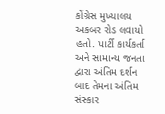કોંગ્રેસ મુખ્યાલય અકબર રોડ લવાયો હતો. પાર્ટી કાર્યકર્તા અને સામાન્ય જનતા દ્વારા અંતિમ દર્શન બાદ તેમના અંતિમ સંસ્કાર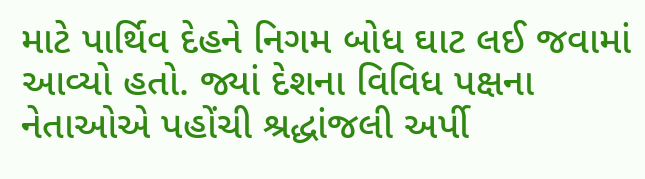માટે પાર્થિવ દેહને નિગમ બોધ ઘાટ લઈ જવામાં આવ્યો હતો. જ્યાં દેશના વિવિધ પક્ષના નેતાઓએ પહોંચી શ્રદ્ધાંજલી અર્પી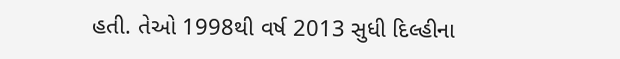હતી. તેઓ 1998થી વર્ષ 2013 સુધી દિલ્હીના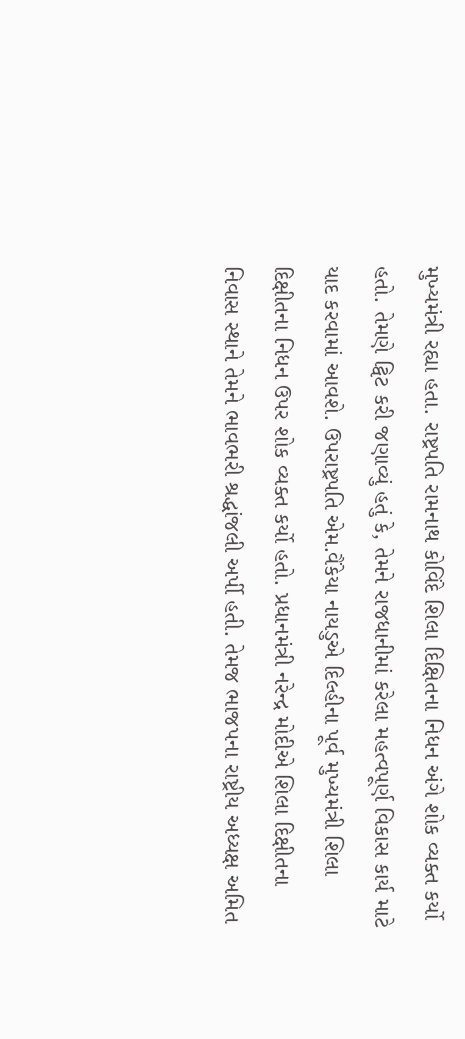મુખ્યમંત્રી રહ્યા હતા. રાષ્ટ્રપતિ રામનાથ કોવિંદે શિલા દિક્ષિતના નિધન અંગે શોક વ્યક્ત કર્યો હતો. તેમણે ટ્વિટ કરી જણાવ્યું હતું કે, તેમને રાજધાનીમાં કરેલા મહત્વપૂર્ણ વિકાસ કાર્ય માટે યાદ કરવામાં આવશે. ઉપરાષ્ટ્રપતિ એમ.વૈંકેયા નાયડુએ દિલ્હીના પૂર્વ મુખ્યમંત્રી શિલા દિક્ષીતના નિધન ઉપર શોક વ્યક્ત કર્યો હતો. પ્રધાનમંત્રી નરેન્દ્ર મોદીએ શિલા દિક્ષીતના નિવાસ સ્થાને તેમને ભાવભરી શ્રદ્ધાંજલી અર્પી હતી. તેમજ ભાજપના રાષ્ટ્રીય અધ્યક્ષ અમિત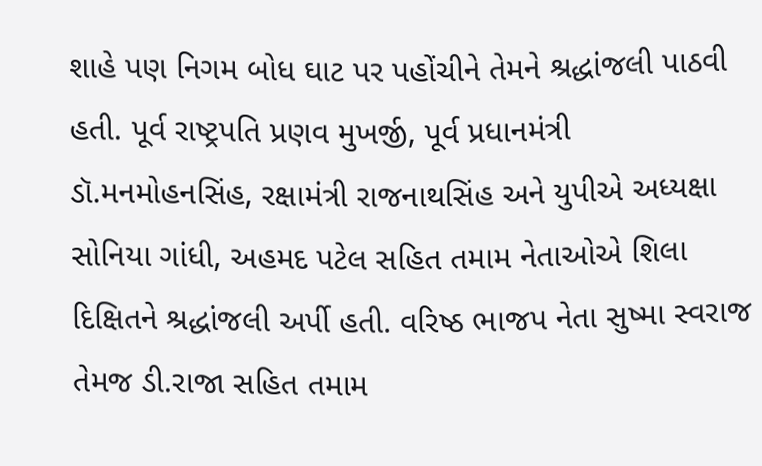શાહે પણ નિગમ બોધ ઘાટ પર પહોંચીને તેમને શ્રદ્ધાંજલી પાઠવી હતી. પૂર્વ રાષ્ટ્રપતિ પ્રણવ મુખર્જી, પૂર્વ પ્રધાનમંત્રી ડૉ.મનમોહનસિંહ, રક્ષામંત્રી રાજનાથસિંહ અને યુપીએ અધ્યક્ષા સોનિયા ગાંધી, અહમદ પટેલ સહિત તમામ નેતાઓએ શિલા દિક્ષિતને શ્રદ્ધાંજલી અર્પી હતી. વરિષ્ઠ ભાજપ નેતા સુષ્મા સ્વરાજ તેમજ ડી.રાજા સહિત તમામ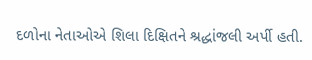દળોના નેતાઓએ શિલા દિક્ષિતને શ્રદ્ધાંજલી અર્પી હતી.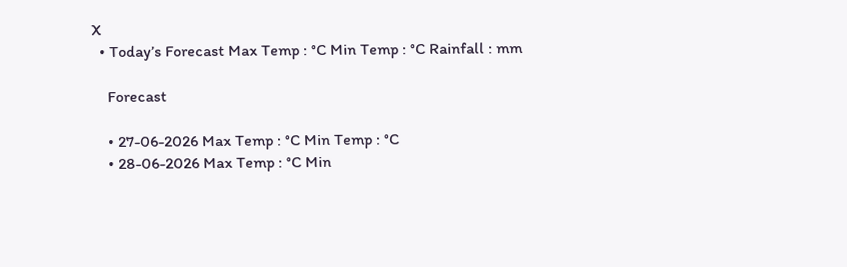X
  • Today’s Forecast Max Temp : °C Min Temp : °C Rainfall : mm

    Forecast

    • 27-06-2026 Max Temp : °C Min Temp : °C
    • 28-06-2026 Max Temp : °C Min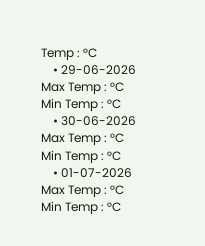Temp : °C
    • 29-06-2026 Max Temp : °C Min Temp : °C
    • 30-06-2026 Max Temp : °C Min Temp : °C
    • 01-07-2026 Max Temp : °C Min Temp : °C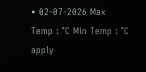• 02-07-2026 Max Temp : °C Min Temp : °C
apply